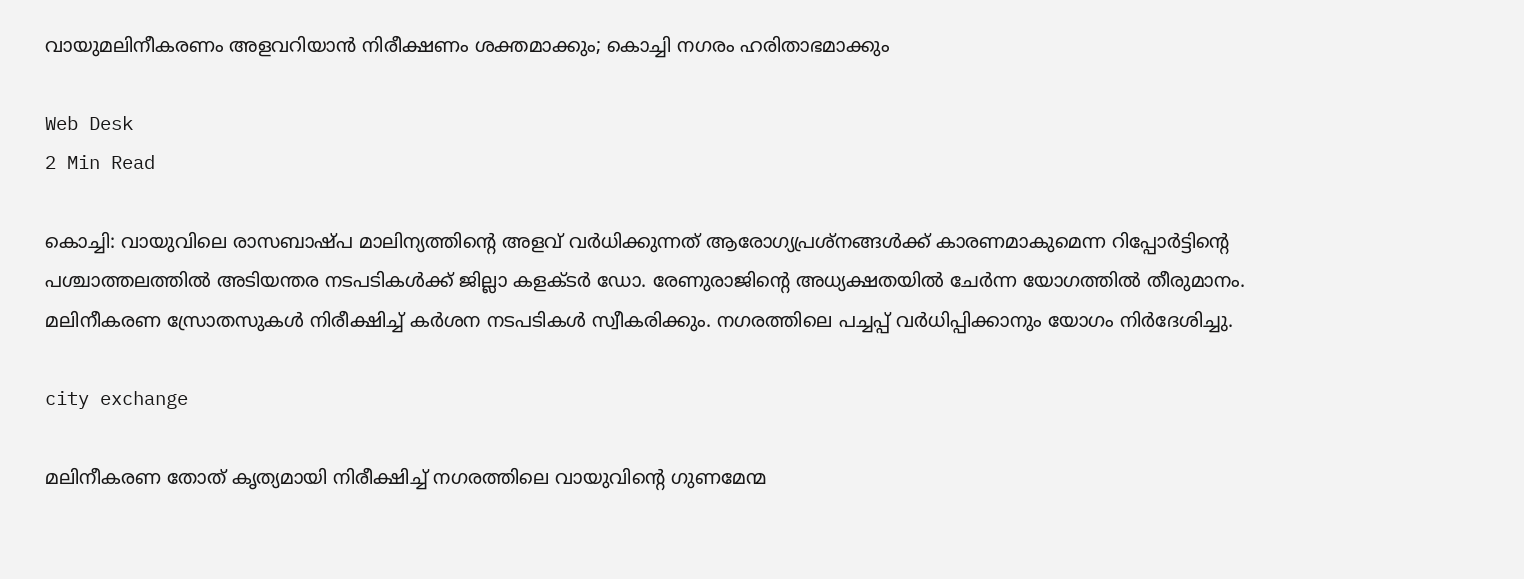വായുമലിനീകരണം അളവറിയാന്‍ നിരീക്ഷണം ശക്തമാക്കും; കൊച്ചി നഗരം ഹരിതാഭമാക്കും

Web Desk
2 Min Read

കൊച്ചി: വായുവിലെ രാസബാഷ്പ മാലിന്യത്തിന്റെ അളവ് വര്‍ധിക്കുന്നത് ആരോഗ്യപ്രശ്‌നങ്ങള്‍ക്ക് കാരണമാകുമെന്ന റിപ്പോര്‍ട്ടിന്റെ പശ്ചാത്തലത്തില്‍ അടിയന്തര നടപടികള്‍ക്ക് ജില്ലാ കളക്ടര്‍ ഡോ. രേണുരാജിന്റെ അധ്യക്ഷതയില്‍ ചേര്‍ന്ന യോഗത്തില്‍ തീരുമാനം. മലിനീകരണ സ്രോതസുകള്‍ നിരീക്ഷിച്ച് കര്‍ശന നടപടികള്‍ സ്വീകരിക്കും. നഗരത്തിലെ പച്ചപ്പ് വര്‍ധിപ്പിക്കാനും യോഗം നിര്‍ദേശിച്ചു.

city exchange

മലിനീകരണ തോത് കൃത്യമായി നിരീക്ഷിച്ച് നഗരത്തിലെ വായുവിന്റെ ഗുണമേന്മ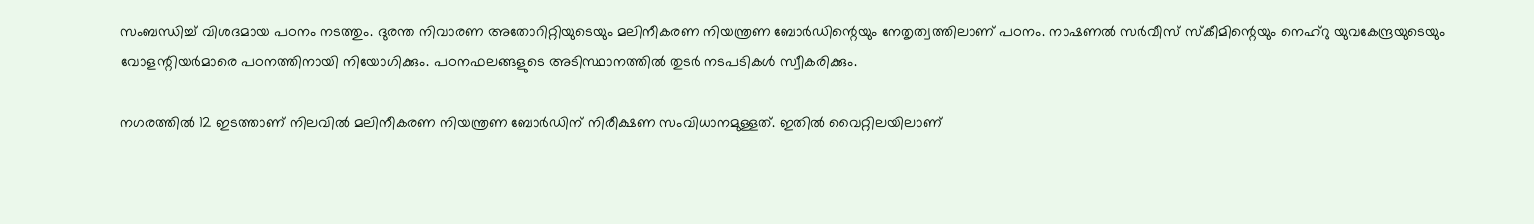സംബന്ധിച്ച് വിശദമായ പഠനം നടത്തും. ദുരന്ത നിവാരണ അതോറിറ്റിയുടെയും മലിനീകരണ നിയന്ത്രണ ബോര്‍ഡിന്റെയും നേതൃത്വത്തിലാണ് പഠനം. നാഷണല്‍ സര്‍വീസ് സ്‌കീമിന്റെയും നെഹ്‌റു യുവകേന്ദ്രയുടെയും വോളന്റിയര്‍മാരെ പഠനത്തിനായി നിയോഗിക്കും. പഠനഫലങ്ങളുടെ അടിസ്ഥാനത്തില്‍ തുടര്‍ നടപടികള്‍ സ്വീകരിക്കും.

നഗരത്തില്‍ 12 ഇടത്താണ് നിലവില്‍ മലിനീകരണ നിയന്ത്രണ ബോര്‍ഡിന് നിരീക്ഷണ സംവിധാനമുള്ളത്. ഇതില്‍ വൈറ്റിലയിലാണ്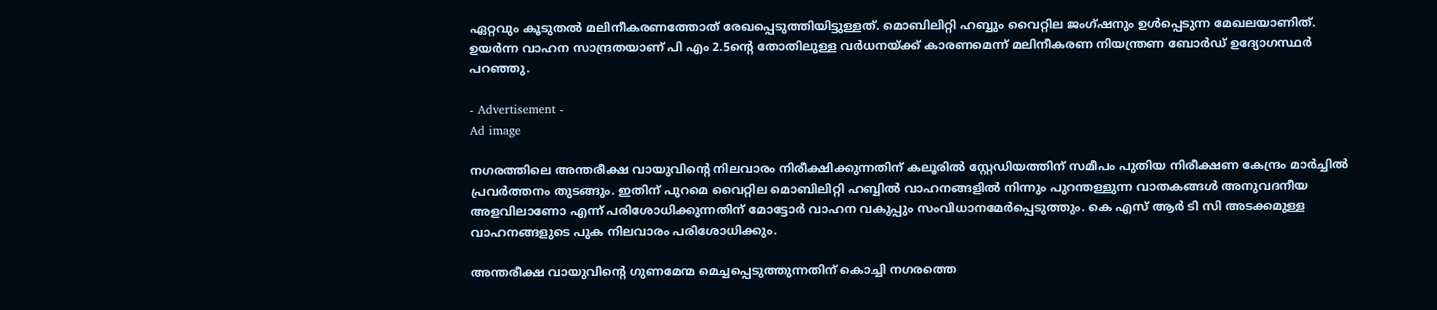ഏറ്റവും കൂടുതല്‍ മലിനീകരണത്തോത് രേഖപ്പെടുത്തിയിട്ടുള്ളത്. മൊബിലിറ്റി ഹബ്ബും വൈറ്റില ജംഗ്ഷനും ഉള്‍പ്പെടുന്ന മേഖലയാണിത്. ഉയര്‍ന്ന വാഹന സാന്ദ്രതയാണ് പി എം 2.5ന്റെ തോതിലുള്ള വര്‍ധനയ്ക്ക് കാരണമെന്ന് മലിനീകരണ നിയന്ത്രണ ബോര്‍ഡ് ഉദ്യോഗസ്ഥര്‍ പറഞ്ഞു.

- Advertisement -
Ad image

നഗരത്തിലെ അന്തരീക്ഷ വായുവിന്റെ നിലവാരം നിരീക്ഷിക്കുന്നതിന് കലൂരില്‍ സ്റ്റേഡിയത്തിന് സമീപം പുതിയ നിരീക്ഷണ കേന്ദ്രം മാര്‍ച്ചില്‍ പ്രവര്‍ത്തനം തുടങ്ങും. ഇതിന് പുറമെ വൈറ്റില മൊബിലിറ്റി ഹബ്ബില്‍ വാഹനങ്ങളില്‍ നിന്നും പുറന്തള്ളുന്ന വാതകങ്ങള്‍ അനുവദനീയ അളവിലാണോ എന്ന് പരിശോധിക്കുന്നതിന് മോട്ടോര്‍ വാഹന വകുപ്പും സംവിധാനമേര്‍പ്പെടുത്തും. കെ എസ് ആര്‍ ടി സി അടക്കമുള്ള വാഹനങ്ങളുടെ പുക നിലവാരം പരിശോധിക്കും.

അന്തരീക്ഷ വായുവിന്റെ ഗുണമേന്മ മെച്ചപ്പെടുത്തുന്നതിന് കൊച്ചി നഗരത്തെ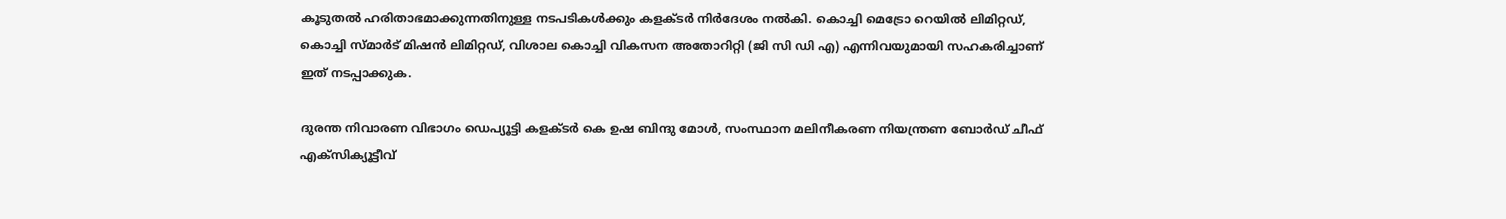കൂടുതല്‍ ഹരിതാഭമാക്കുന്നതിനുള്ള നടപടികള്‍ക്കും കളക്ടര്‍ നിര്‍ദേശം നല്‍കി. കൊച്ചി മെട്രോ റെയില്‍ ലിമിറ്റഡ്, കൊച്ചി സ്മാര്‍ട് മിഷന്‍ ലിമിറ്റഡ്, വിശാല കൊച്ചി വികസന അതോറിറ്റി (ജി സി ഡി എ) എന്നിവയുമായി സഹകരിച്ചാണ് ഇത് നടപ്പാക്കുക.

ദുരന്ത നിവാരണ വിഭാഗം ഡെപ്യൂട്ടി കളക്ടര്‍ കെ ഉഷ ബിന്ദു മോള്‍, സംസ്ഥാന മലിനീകരണ നിയന്ത്രണ ബോര്‍ഡ് ചീഫ് എക്‌സിക്യൂട്ടീവ്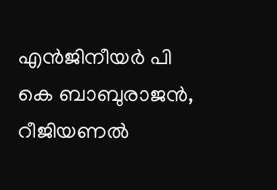എന്‍ജിനീയര്‍ പി കെ ബാബുരാജന്‍, റീജിയണല്‍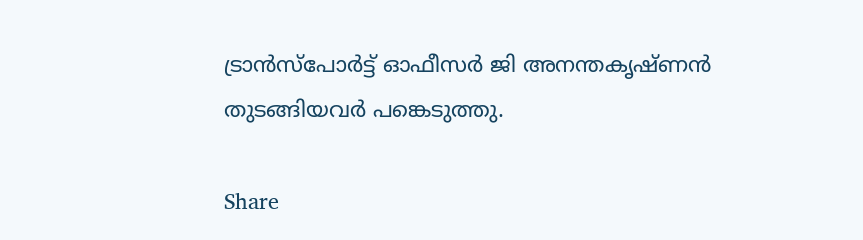ട്രാന്‍സ്‌പോര്‍ട്ട് ഓഫീസര്‍ ജി അനന്തകൃഷ്ണന്‍ തുടങ്ങിയവര്‍ പങ്കെടുത്തു.

Share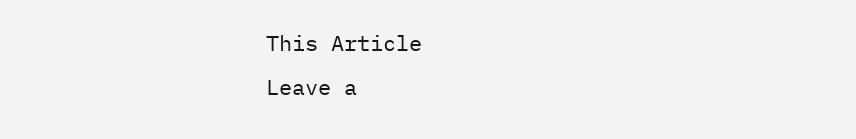This Article
Leave a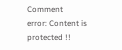Comment
error: Content is protected !!